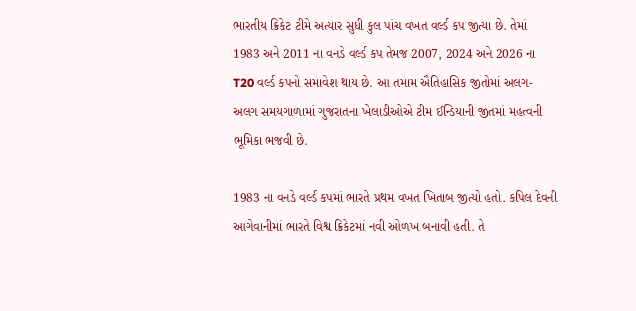ભારતીય ક્રિકેટ ટીમે અત્યાર સુધી કુલ પાંચ વખત વર્લ્ડ કપ જીત્યા છે. તેમાં 1983 અને 2011 ના વનડે વર્લ્ડ કપ તેમજ 2007, 2024 અને 2026 ના T20 વર્લ્ડ કપનો સમાવેશ થાય છે. આ તમામ ઐતિહાસિક જીતોમાં અલગ-અલગ સમયગાળામાં ગુજરાતના ખેલાડીઓએ ટીમ ઈન્ડિયાની જીતમાં મહત્વની ભૂમિકા ભજવી છે.

1983 ના વનડે વર્લ્ડ કપમાં ભારતે પ્રથમ વખત ખિતાબ જીત્યો હતો. કપિલ દેવની આગેવાનીમાં ભારતે વિશ્વ ક્રિકેટમાં નવી ઓળખ બનાવી હતી. તે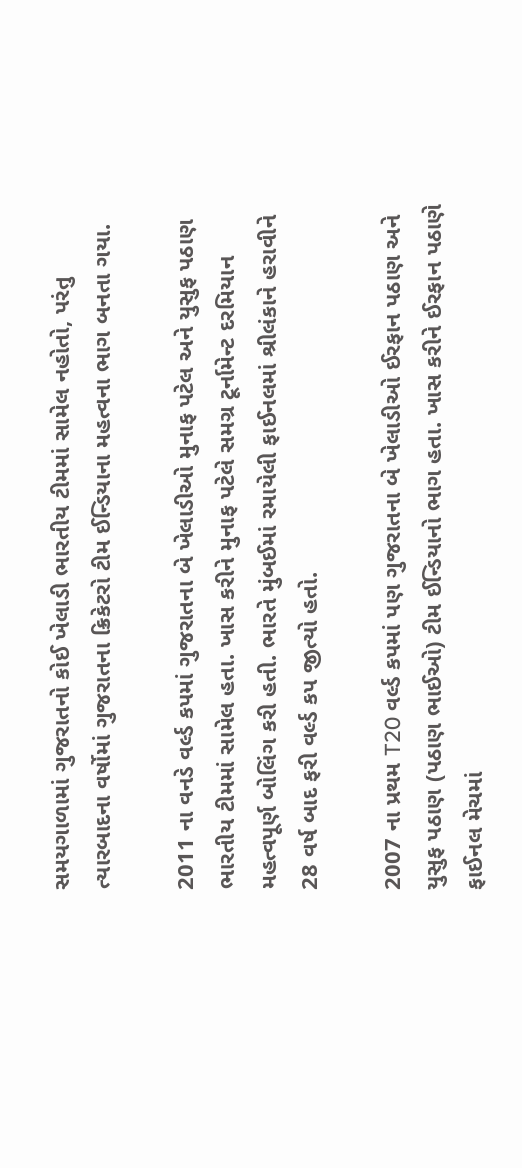સમયગાળામાં ગુજરાતનો કોઈ ખેલાડી ભારતીય ટીમમાં સામેલ નહોતો, પરંતુ ત્યારબાદના વર્ષોમાં ગુજરાતના ક્રિકેટરો ટીમ ઈન્ડિયાના મહત્વના ભાગ બનતા ગયા.

2011 ના વનડે વર્લ્ડ કપમાં ગુજરાતના બે ખેલાડીઓ મુનાફ પટેલ અને યુસુફ પઠાણ ભારતીય ટીમમાં સામેલ હતા. ખાસ કરીને મુનાફ પટેલે સમગ્ર ટૂર્નામેન્ટ દરમિયાન મહત્વપૂર્ણ બોલિંગ કરી હતી. ભારતે મુંબઈમાં રમાયેલી ફાઈનલમાં શ્રીલંકાને હરાવીને 28 વર્ષ બાદ ફરી વર્લ્ડ કપ જીત્યો હતો.

2007 ના પ્રથમ T20 વર્લ્ડ કપમાં પણ ગુજરાતના બે ખેલાડીઓ ઈરફાન પઠાણ અને યુસુફ પઠાણ (પઠાણ ભાઈઓ) ટીમ ઈન્ડિયાનો ભાગ હતા. ખાસ કરીને ઈરફાન પઠાણે ફાઈનલ મેચમાં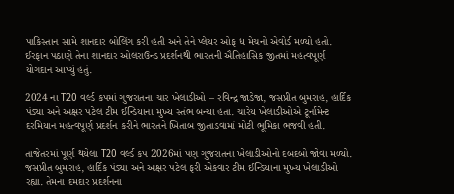પાકિસ્તાન સામે શાનદાર બોલિંગ કરી હતી અને તેને પ્લેયર ઓફ ધ મેચનો એવોર્ડ મળ્યો હતો. ઈરફાન પઠાણે તેના શાનદાર ઓલરાઉન્ડ પ્રદર્શનથી ભારતની ઐતિહાસિક જીતમાં મહત્વપૂર્ણ યોગદાન આપ્યું હતું.

2024 ના T20 વર્લ્ડ કપમાં ગુજરાતના ચાર ખેલાડીઓ – રવિન્દ્ર જાડેજા, જસપ્રીત બુમરાહ, હાર્દિક પંડ્યા અને અક્ષર પટેલ ટીમ ઈન્ડિયાના મુખ્ય સ્તંભ બન્યા હતા. ચારેય ખેલાડીઓએ ટૂર્નામેન્ટ દરમિયાન મહત્વપૂર્ણ પ્રદર્શન કરીને ભારતને ખિતાબ જીતાડવામાં મોટી ભૂમિકા ભજવી હતી.

તાજેતરમાં પૂર્ણ થયેલા T20 વર્લ્ડ કપ 2026માં પણ ગુજરાતના ખેલાડીઓનો દબદબો જોવા મળ્યો. જસપ્રીત બુમરાહ, હાર્દિક પંડ્યા અને અક્ષર પટેલ ફરી એકવાર ટીમ ઈન્ડિયાના મુખ્ય ખેલાડીઓ રહ્યા. તેમના દમદાર પ્રદર્શનના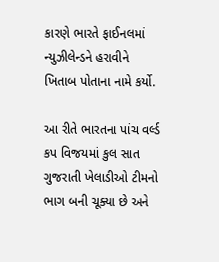કારણે ભારતે ફાઈનલમાં ન્યુઝીલેન્ડને હરાવીને ખિતાબ પોતાના નામે કર્યો.

આ રીતે ભારતના પાંચ વર્લ્ડ કપ વિજયમાં કુલ સાત ગુજરાતી ખેલાડીઓ ટીમનો ભાગ બની ચૂક્યા છે અને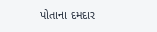પોતાના દમદાર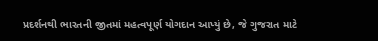પ્રદર્શનથી ભારતની જીતમાં મહત્વપૂર્ણ યોગદાન આપ્યું છે, જે ગુજરાત માટે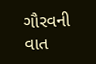ગૌરવની વાત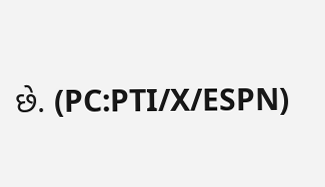છે. (PC:PTI/X/ESPN)